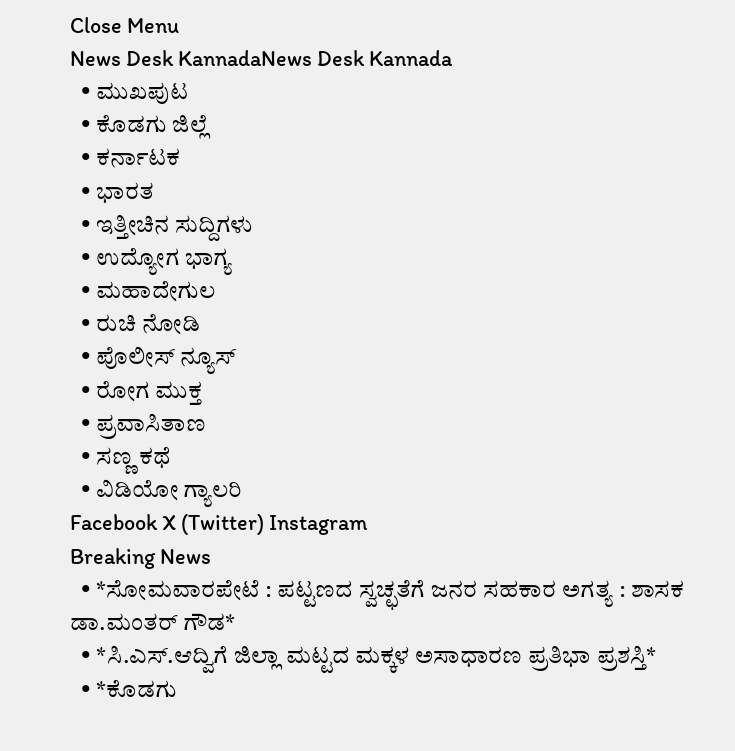Close Menu
News Desk KannadaNews Desk Kannada
  • ಮುಖಪುಟ
  • ಕೊಡಗು ಜಿಲ್ಲೆ
  • ಕರ್ನಾಟಕ
  • ಭಾರತ
  • ಇತ್ತೀಚಿನ ಸುದ್ದಿಗಳು
  • ಉದ್ಯೋಗ ಭಾಗ್ಯ
  • ಮಹಾದೇಗುಲ
  • ರುಚಿ ನೋಡಿ
  • ಪೊಲೀಸ್ ನ್ಯೂಸ್
  • ರೋಗ ಮುಕ್ತ
  • ಪ್ರವಾಸಿತಾಣ
  • ಸಣ್ಣ ಕಥೆ
  • ವಿಡಿಯೋ ಗ್ಯಾಲರಿ
Facebook X (Twitter) Instagram
Breaking News
  • *ಸೋಮವಾರಪೇಟೆ : ಪಟ್ಟಣದ ಸ್ವಚ್ಛತೆಗೆ ಜನರ ಸಹಕಾರ ಅಗತ್ಯ : ಶಾಸಕ ಡಾ.ಮಂತರ್ ಗೌಡ*
  • *ಸಿ.ಎಸ್.ಆದ್ವಿಗೆ ಜಿಲ್ಲಾ ಮಟ್ಟದ ಮಕ್ಕಳ ಅಸಾಧಾರಣ ಪ್ರತಿಭಾ ಪ್ರಶಸ್ತಿ*
  • *ಕೊಡಗು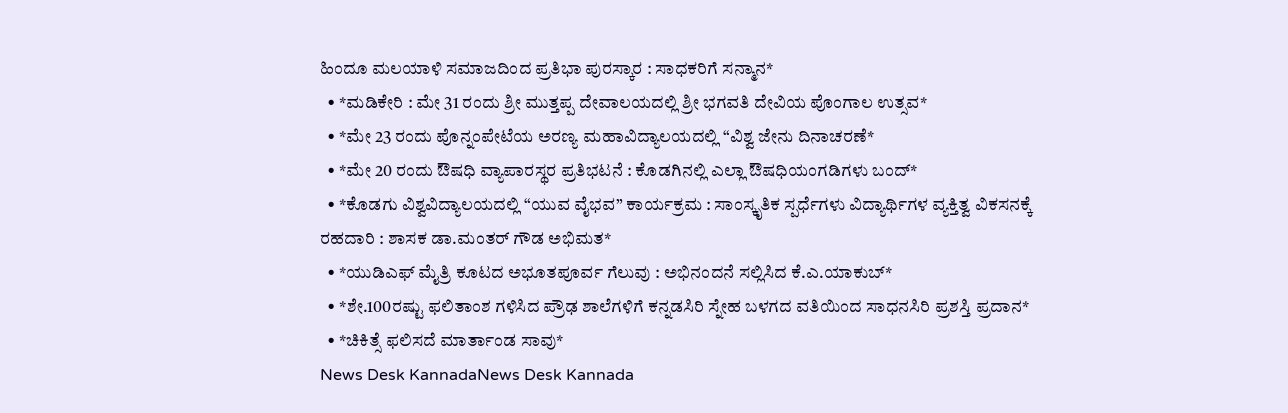ಹಿಂದೂ ಮಲಯಾಳಿ ಸಮಾಜದಿಂದ ಪ್ರತಿಭಾ ಪುರಸ್ಕಾರ : ಸಾಧಕರಿಗೆ ಸನ್ಮಾನ*
  • *ಮಡಿಕೇರಿ : ಮೇ 31 ರಂದು ಶ್ರೀ ಮುತ್ತಪ್ಪ ದೇವಾಲಯದಲ್ಲಿ ಶ್ರೀ ಭಗವತಿ ದೇವಿಯ ಪೊಂಗಾಲ ಉತ್ಸವ*
  • *ಮೇ 23 ರಂದು ಪೊನ್ನಂಪೇಟೆಯ ಅರಣ್ಯ ಮಹಾವಿದ್ಯಾಲಯದಲ್ಲಿ “ವಿಶ್ವ ಜೇನು ದಿನಾಚರಣೆ*
  • *ಮೇ 20 ರಂದು ಔಷಧಿ ವ್ಯಾಪಾರಸ್ಥರ ಪ್ರತಿಭಟನೆ : ಕೊಡಗಿನಲ್ಲಿ ಎಲ್ಲಾ ಔಷಧಿಯಂಗಡಿಗಳು ಬಂದ್*
  • *ಕೊಡಗು ವಿಶ್ವವಿದ್ಯಾಲಯದಲ್ಲಿ “ಯುವ ವೈಭವ” ಕಾರ್ಯಕ್ರಮ : ಸಾಂಸ್ಕೃತಿಕ ಸ್ಪರ್ಧೆಗಳು ವಿದ್ಯಾರ್ಥಿಗಳ ವ್ಯಕ್ತಿತ್ವ ವಿಕಸನಕ್ಕೆ ರಹದಾರಿ : ಶಾಸಕ ಡಾ.ಮಂತರ್ ಗೌಡ ಅಭಿಮತ*
  • *ಯುಡಿಎಫ್ ಮೈತ್ರಿ ಕೂಟದ ಅಭೂತಪೂರ್ವ ಗೆಲುವು : ಅಭಿನಂದನೆ ಸಲ್ಲಿಸಿದ ಕೆ.ಎ.ಯಾಕುಬ್*
  • *ಶೇ.100ರಷ್ಟು ಫಲಿತಾಂಶ ಗಳಿಸಿದ ಪ್ರೌಢ ಶಾಲೆಗಳಿಗೆ ಕನ್ನಡಸಿರಿ ಸ್ನೇಹ ಬಳಗದ ವತಿಯಿಂದ ಸಾಧನಸಿರಿ ಪ್ರಶಸ್ತಿ ಪ್ರದಾನ*
  • *ಚಿಕಿತ್ಸೆ ಫಲಿಸದೆ ಮಾರ್ತಾಂಡ ಸಾವು*
News Desk KannadaNews Desk Kannada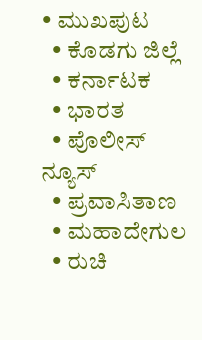• ಮುಖಪುಟ
  • ಕೊಡಗು ಜಿಲ್ಲೆ
  • ಕರ್ನಾಟಕ
  • ಭಾರತ
  • ಪೊಲೀಸ್ ನ್ಯೂಸ್
  • ಪ್ರವಾಸಿತಾಣ
  • ಮಹಾದೇಗುಲ
  • ರುಚಿ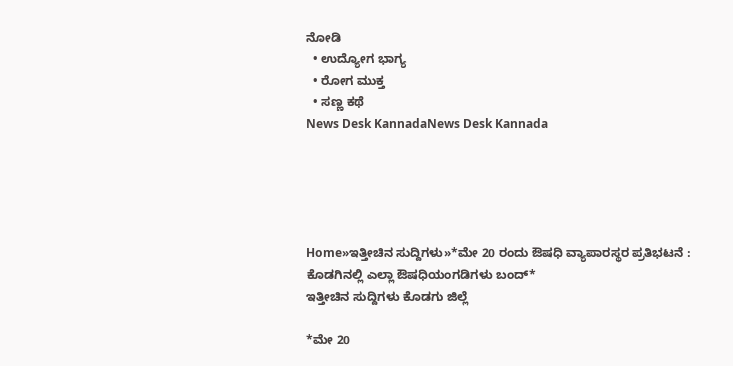ನೋಡಿ
  • ಉದ್ಯೋಗ ಭಾಗ್ಯ
  • ರೋಗ ಮುಕ್ತ
  • ಸಣ್ಣ ಕಥೆ
News Desk KannadaNews Desk Kannada





Home»ಇತ್ತೀಚಿನ ಸುದ್ದಿಗಳು»*ಮೇ 20 ರಂದು ಔಷಧಿ ವ್ಯಾಪಾರಸ್ಥರ ಪ್ರತಿಭಟನೆ : ಕೊಡಗಿನಲ್ಲಿ ಎಲ್ಲಾ ಔಷಧಿಯಂಗಡಿಗಳು ಬಂದ್*
ಇತ್ತೀಚಿನ ಸುದ್ದಿಗಳು ಕೊಡಗು ಜಿಲ್ಲೆ

*ಮೇ 20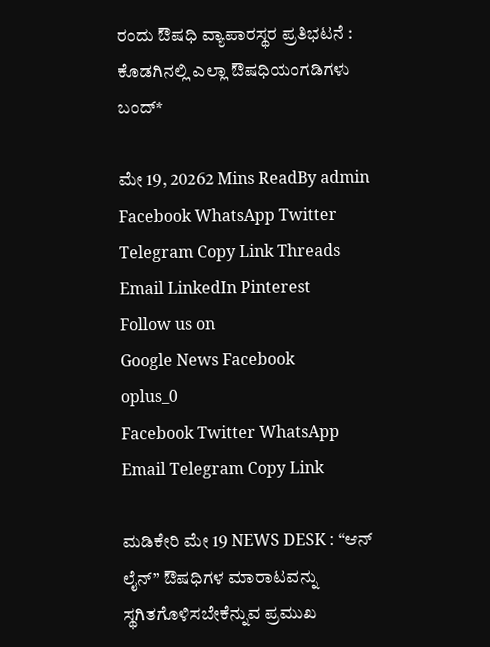ರಂದು ಔಷಧಿ ವ್ಯಾಪಾರಸ್ಥರ ಪ್ರತಿಭಟನೆ : ಕೊಡಗಿನಲ್ಲಿ ಎಲ್ಲಾ ಔಷಧಿಯಂಗಡಿಗಳು ಬಂದ್*

ಮೇ 19, 20262 Mins ReadBy admin
Facebook WhatsApp Twitter Telegram Copy Link Threads Email LinkedIn Pinterest
Follow us on
Google News Facebook
oplus_0
Facebook Twitter WhatsApp Email Telegram Copy Link

ಮಡಿಕೇರಿ ಮೇ 19 NEWS DESK : “ಆನ್ ಲೈನ್” ಔಷಧಿಗಳ ಮಾರಾಟವನ್ನು ಸ್ಥಗಿತಗೊಳಿಸಬೇಕೆನ್ನುವ ಪ್ರಮುಖ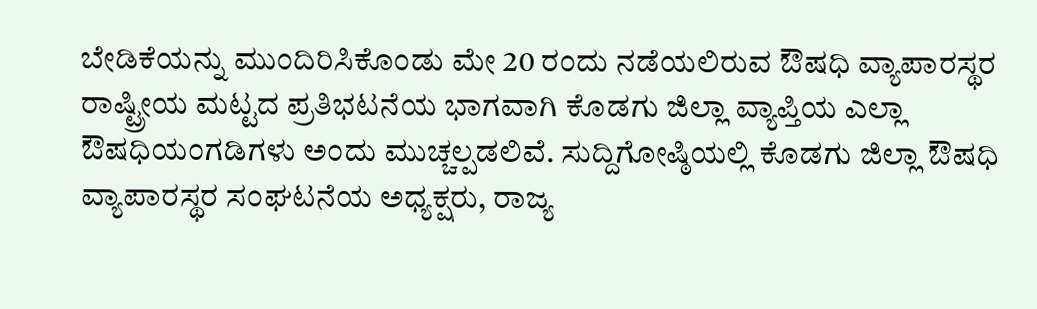ಬೇಡಿಕೆಯನ್ನು ಮುಂದಿರಿಸಿಕೊಂಡು ಮೇ 20 ರಂದು ನಡೆಯಲಿರುವ ಔಷಧಿ ವ್ಯಾಪಾರಸ್ಥರ ರಾಷ್ಟ್ರೀಯ ಮಟ್ಟದ ಪ್ರತಿಭಟನೆಯ ಭಾಗವಾಗಿ ಕೊಡಗು ಜಿಲ್ಲಾ ವ್ಯಾಪ್ತಿಯ ಎಲ್ಲಾ ಔಷಧಿಯಂಗಡಿಗಳು ಅಂದು ಮುಚ್ಚಲ್ಪಡಲಿವೆ. ಸುದ್ದಿಗೋಷ್ಠಿಯಲ್ಲಿ ಕೊಡಗು ಜಿಲ್ಲಾ ಔಷಧಿ ವ್ಯಾಪಾರಸ್ಥರ ಸಂಘಟನೆಯ ಅಧ್ಯಕ್ಷರು, ರಾಜ್ಯ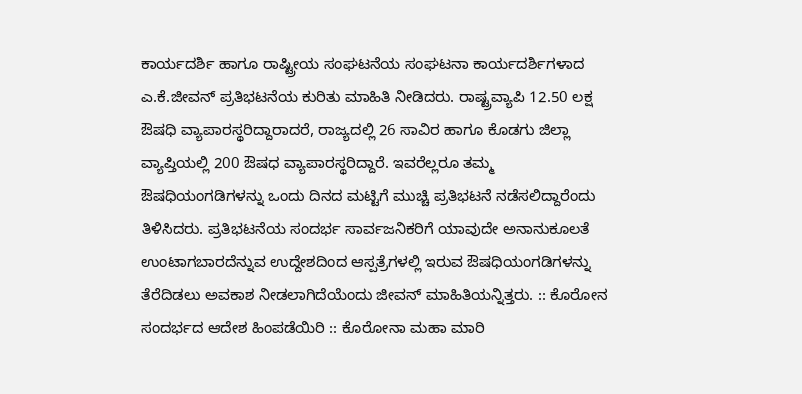ಕಾರ್ಯದರ್ಶಿ ಹಾಗೂ ರಾಷ್ಟ್ರೀಯ ಸಂಘಟನೆಯ ಸಂಘಟನಾ ಕಾರ್ಯದರ್ಶಿಗಳಾದ ಎ.ಕೆ.ಜೀವನ್ ಪ್ರತಿಭಟನೆಯ ಕುರಿತು ಮಾಹಿತಿ ನೀಡಿದರು. ರಾಷ್ಟ್ರವ್ಯಾಪಿ 12.50 ಲಕ್ಷ ಔಷಧಿ ವ್ಯಾಪಾರಸ್ಥರಿದ್ದಾರಾದರೆ, ರಾಜ್ಯದಲ್ಲಿ 26 ಸಾವಿರ ಹಾಗೂ ಕೊಡಗು ಜಿಲ್ಲಾ ವ್ಯಾಪ್ತಿಯಲ್ಲಿ 200 ಔಷಧ ವ್ಯಾಪಾರಸ್ಥರಿದ್ದಾರೆ. ಇವರೆಲ್ಲರೂ ತಮ್ಮ ಔಷಧಿಯಂಗಡಿಗಳನ್ನು ಒಂದು ದಿನದ ಮಟ್ಟಿಗೆ ಮುಚ್ಚಿ ಪ್ರತಿಭಟನೆ ನಡೆಸಲಿದ್ದಾರೆಂದು ತಿಳಿಸಿದರು. ಪ್ರತಿಭಟನೆಯ ಸಂದರ್ಭ ಸಾರ್ವಜನಿಕರಿಗೆ ಯಾವುದೇ ಅನಾನುಕೂಲತೆ ಉಂಟಾಗಬಾರದೆನ್ನುವ ಉದ್ದೇಶದಿಂದ ಆಸ್ಪತ್ರೆಗಳಲ್ಲಿ ಇರುವ ಔಷಧಿಯಂಗಡಿಗಳನ್ನು ತೆರೆದಿಡಲು ಅವಕಾಶ ನೀಡಲಾಗಿದೆಯೆಂದು ಜೀವನ್ ಮಾಹಿತಿಯನ್ನಿತ್ತರು. :: ಕೊರೋನ ಸಂದರ್ಭದ ಆದೇಶ ಹಿಂಪಡೆಯಿರಿ :: ಕೊರೋನಾ ಮಹಾ ಮಾರಿ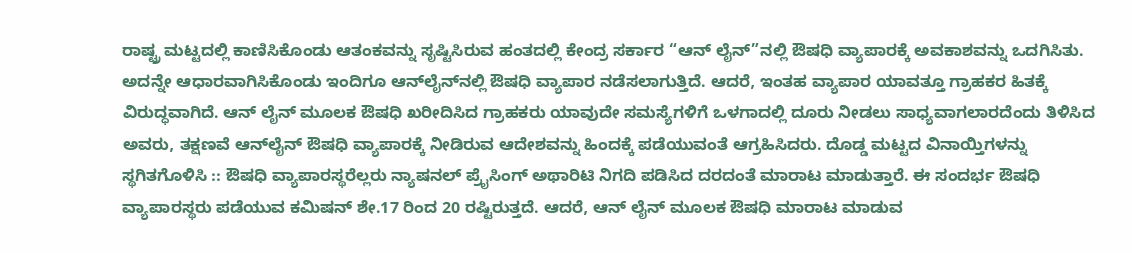ರಾಷ್ಟ್ರ ಮಟ್ಟದಲ್ಲಿ ಕಾಣಿಸಿಕೊಂಡು ಆತಂಕವನ್ನು ಸೃಷ್ಟಿಸಿರುವ ಹಂತದಲ್ಲಿ ಕೇಂದ್ರ ಸರ್ಕಾರ “ಆನ್ ಲೈನ್”ನಲ್ಲಿ ಔಷಧಿ ವ್ಯಾಪಾರಕ್ಕೆ ಅವಕಾಶವನ್ನು ಒದಗಿಸಿತು. ಅದನ್ನೇ ಆಧಾರವಾಗಿಸಿಕೊಂಡು ಇಂದಿಗೂ ಆನ್‍ಲೈನ್‍ನಲ್ಲಿ ಔಷಧಿ ವ್ಯಾಪಾರ ನಡೆಸಲಾಗುತ್ತಿದೆ. ಆದರೆ, ಇಂತಹ ವ್ಯಾಪಾರ ಯಾವತ್ತೂ ಗ್ರಾಹಕರ ಹಿತಕ್ಕೆ ವಿರುದ್ಧವಾಗಿದೆ. ಆನ್ ಲೈನ್ ಮೂಲಕ ಔಷಧಿ ಖರೀದಿಸಿದ ಗ್ರಾಹಕರು ಯಾವುದೇ ಸಮಸ್ಯೆಗಳಿಗೆ ಒಳಗಾದಲ್ಲಿ ದೂರು ನೀಡಲು ಸಾಧ್ಯವಾಗಲಾರದೆಂದು ತಿಳಿಸಿದ ಅವರು, ತಕ್ಷಣವೆ ಆನ್‍ಲೈನ್ ಔಷಧಿ ವ್ಯಾಪಾರಕ್ಕೆ ನೀಡಿರುವ ಆದೇಶವನ್ನು ಹಿಂದಕ್ಕೆ ಪಡೆಯುವಂತೆ ಆಗ್ರಹಿಸಿದರು. ದೊಡ್ಡ ಮಟ್ಟದ ವಿನಾಯ್ತಿಗಳನ್ನು ಸ್ಥಗಿತಗೊಳಿಸಿ :: ಔಷಧಿ ವ್ಯಾಪಾರಸ್ಥರೆಲ್ಲರು ನ್ಯಾಷನಲ್ ಪ್ರೈಸಿಂಗ್ ಅಥಾರಿಟಿ ನಿಗದಿ ಪಡಿಸಿದ ದರದಂತೆ ಮಾರಾಟ ಮಾಡುತ್ತಾರೆ. ಈ ಸಂದರ್ಭ ಔಷಧಿ ವ್ಯಾಪಾರಸ್ಥರು ಪಡೆಯುವ ಕಮಿಷನ್ ಶೇ.17 ರಿಂದ 20 ರಷ್ಟಿರುತ್ತದೆ. ಆದರೆ, ಆನ್ ಲೈನ್ ಮೂಲಕ ಔಷಧಿ ಮಾರಾಟ ಮಾಡುವ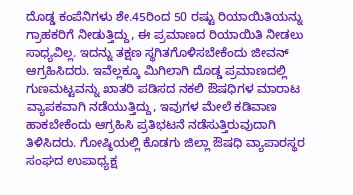ದೊಡ್ಡ ಕಂಪೆನಿಗಳು ಶೇ.45ರಿಂದ 50 ರಷ್ಟು ರಿಯಾಯಿತಿಯನ್ನು ಗ್ರಾಹಕರಿಗೆ ನೀಡುತ್ತಿದ್ದು, ಈ ಪ್ರಮಾಣದ ರಿಯಾಯಿತಿ ನೀಡಲು ಸಾಧ್ಯವಿಲ್ಲ. ಇದನ್ನು ತಕ್ಷಣ ಸ್ಥಗಿತಗೊಳಿಸಬೇಕೆಂದು ಜೀವನ್ ಆಗ್ರಹಿಸಿದರು. ಇವೆಲ್ಲಕ್ಕೂ ಮಿಗಿಲಾಗಿ ದೊಡ್ಡ ಪ್ರಮಾಣದಲ್ಲಿ ಗುಣಮಟ್ಟವನ್ನು ಖಾತರಿ ಪಡಿಸದ ನಕಲಿ ಔಷಧಿಗಳ ಮಾರಾಟ ವ್ಯಾಪಕವಾಗಿ ನಡೆಯುತ್ತಿದ್ದು, ಇವುಗಳ ಮೇಲೆ ಕಡಿವಾಣ ಹಾಕಬೇಕೆಂದು ಆಗ್ರಹಿಸಿ ಪ್ರತಿಭಟನೆ ನಡೆಸುತ್ತಿರುವುದಾಗಿ ತಿಳಿಸಿದರು. ಗೋಷ್ಠಿಯಲ್ಲಿ ಕೊಡಗು ಜಿಲ್ಲಾ ಔಷಧಿ ವ್ಯಾಪಾರಸ್ಥರ ಸಂಘದ ಉಪಾಧ್ಯಕ್ಷ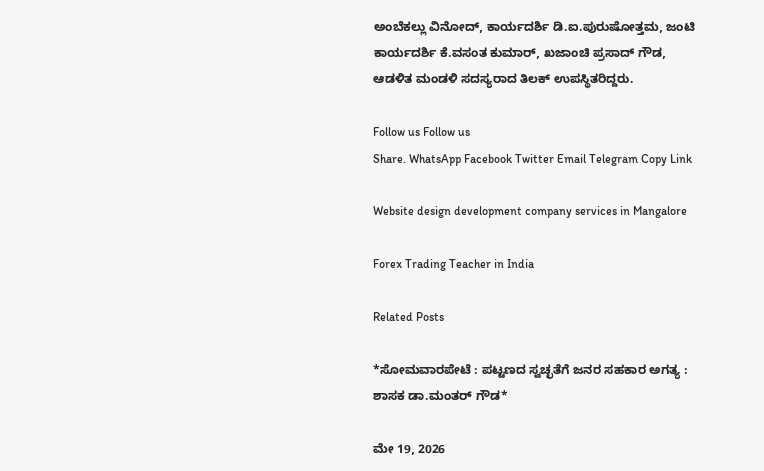ಅಂಬೆಕಲ್ಲು ವಿನೋದ್, ಕಾರ್ಯದರ್ಶಿ ಡಿ.ಐ.ಪುರುಷೋತ್ತಮ, ಜಂಟಿ ಕಾರ್ಯದರ್ಶಿ ಕೆ.ವಸಂತ ಕುಮಾರ್, ಖಜಾಂಚಿ ಪ್ರಸಾದ್ ಗೌಡ, ಆಡಳಿತ ಮಂಡಳಿ ಸದಸ್ಯರಾದ ತಿಲಕ್ ಉಪಸ್ಥಿತರಿದ್ದರು.

Follow us Follow us
Share. WhatsApp Facebook Twitter Email Telegram Copy Link

Website design development company services in Mangalore

Forex Trading Teacher in India

Related Posts

*ಸೋಮವಾರಪೇಟೆ : ಪಟ್ಟಣದ ಸ್ವಚ್ಛತೆಗೆ ಜನರ ಸಹಕಾರ ಅಗತ್ಯ : ಶಾಸಕ ಡಾ.ಮಂತರ್ ಗೌಡ*

ಮೇ 19, 2026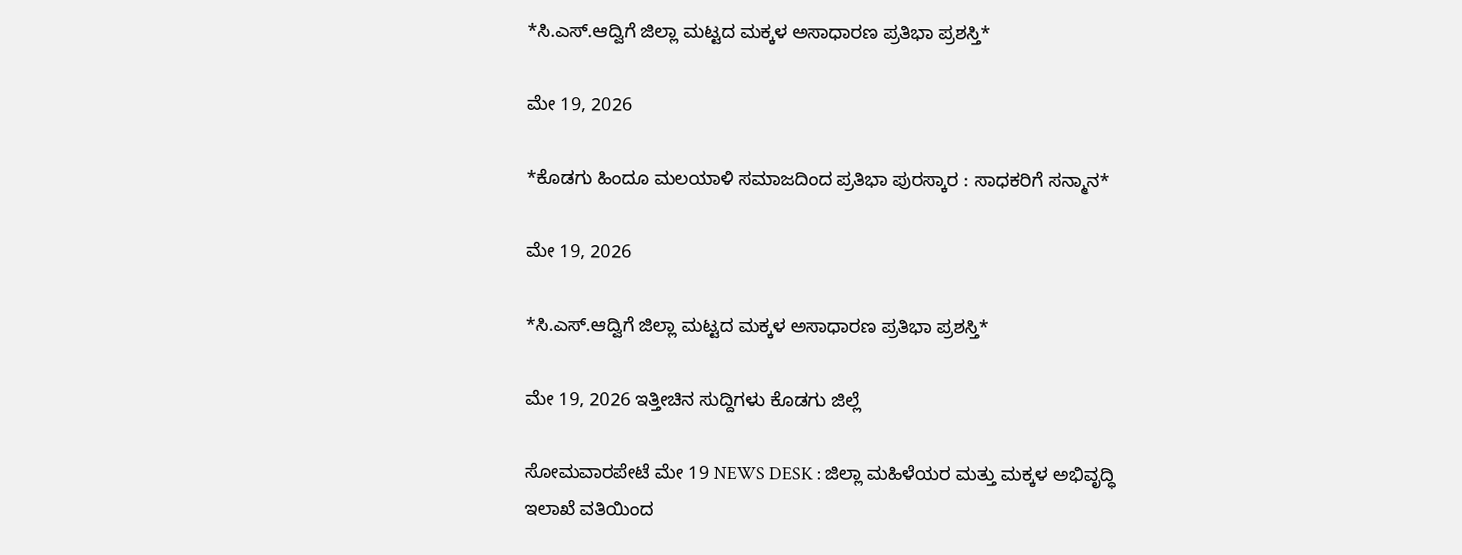*ಸಿ.ಎಸ್.ಆದ್ವಿಗೆ ಜಿಲ್ಲಾ ಮಟ್ಟದ ಮಕ್ಕಳ ಅಸಾಧಾರಣ ಪ್ರತಿಭಾ ಪ್ರಶಸ್ತಿ*

ಮೇ 19, 2026

*ಕೊಡಗು ಹಿಂದೂ ಮಲಯಾಳಿ ಸಮಾಜದಿಂದ ಪ್ರತಿಭಾ ಪುರಸ್ಕಾರ : ಸಾಧಕರಿಗೆ ಸನ್ಮಾನ*

ಮೇ 19, 2026

*ಸಿ.ಎಸ್.ಆದ್ವಿಗೆ ಜಿಲ್ಲಾ ಮಟ್ಟದ ಮಕ್ಕಳ ಅಸಾಧಾರಣ ಪ್ರತಿಭಾ ಪ್ರಶಸ್ತಿ*

ಮೇ 19, 2026 ಇತ್ತೀಚಿನ ಸುದ್ದಿಗಳು ಕೊಡಗು ಜಿಲ್ಲೆ

ಸೋಮವಾರಪೇಟೆ ಮೇ 19 NEWS DESK : ಜಿಲ್ಲಾ ಮಹಿಳೆಯರ ಮತ್ತು ಮಕ್ಕಳ ಅಭಿವೃದ್ಧಿ ಇಲಾಖೆ ವತಿಯಿಂದ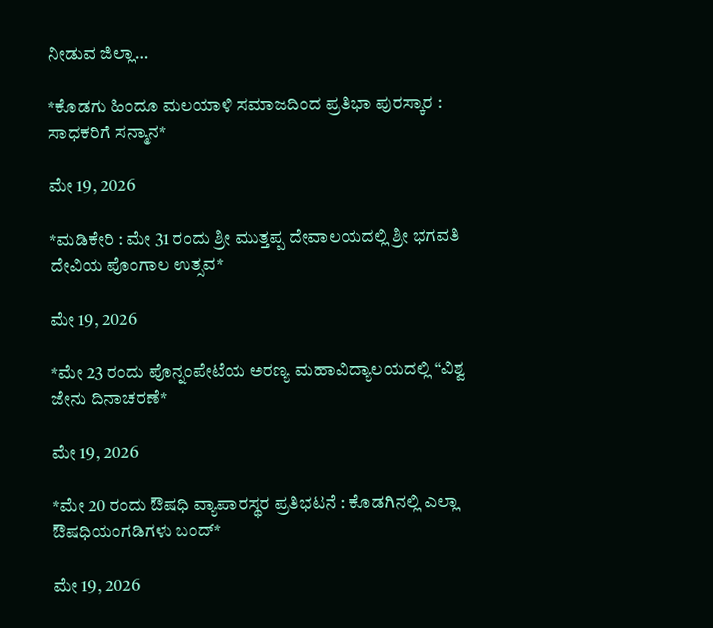ನೀಡುವ ಜಿಲ್ಲಾ…

*ಕೊಡಗು ಹಿಂದೂ ಮಲಯಾಳಿ ಸಮಾಜದಿಂದ ಪ್ರತಿಭಾ ಪುರಸ್ಕಾರ : ಸಾಧಕರಿಗೆ ಸನ್ಮಾನ*

ಮೇ 19, 2026

*ಮಡಿಕೇರಿ : ಮೇ 31 ರಂದು ಶ್ರೀ ಮುತ್ತಪ್ಪ ದೇವಾಲಯದಲ್ಲಿ ಶ್ರೀ ಭಗವತಿ ದೇವಿಯ ಪೊಂಗಾಲ ಉತ್ಸವ*

ಮೇ 19, 2026

*ಮೇ 23 ರಂದು ಪೊನ್ನಂಪೇಟೆಯ ಅರಣ್ಯ ಮಹಾವಿದ್ಯಾಲಯದಲ್ಲಿ “ವಿಶ್ವ ಜೇನು ದಿನಾಚರಣೆ*

ಮೇ 19, 2026

*ಮೇ 20 ರಂದು ಔಷಧಿ ವ್ಯಾಪಾರಸ್ಥರ ಪ್ರತಿಭಟನೆ : ಕೊಡಗಿನಲ್ಲಿ ಎಲ್ಲಾ ಔಷಧಿಯಂಗಡಿಗಳು ಬಂದ್*

ಮೇ 19, 2026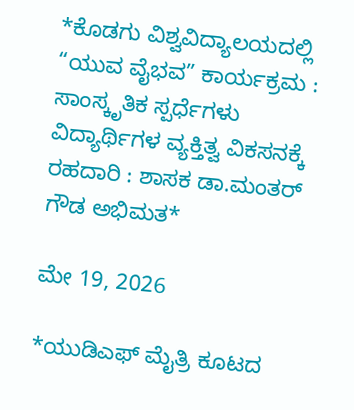*ಕೊಡಗು ವಿಶ್ವವಿದ್ಯಾಲಯದಲ್ಲಿ “ಯುವ ವೈಭವ” ಕಾರ್ಯಕ್ರಮ : ಸಾಂಸ್ಕೃತಿಕ ಸ್ಪರ್ಧೆಗಳು ವಿದ್ಯಾರ್ಥಿಗಳ ವ್ಯಕ್ತಿತ್ವ ವಿಕಸನಕ್ಕೆ ರಹದಾರಿ : ಶಾಸಕ ಡಾ.ಮಂತರ್ ಗೌಡ ಅಭಿಮತ*

ಮೇ 19, 2026

*ಯುಡಿಎಫ್ ಮೈತ್ರಿ ಕೂಟದ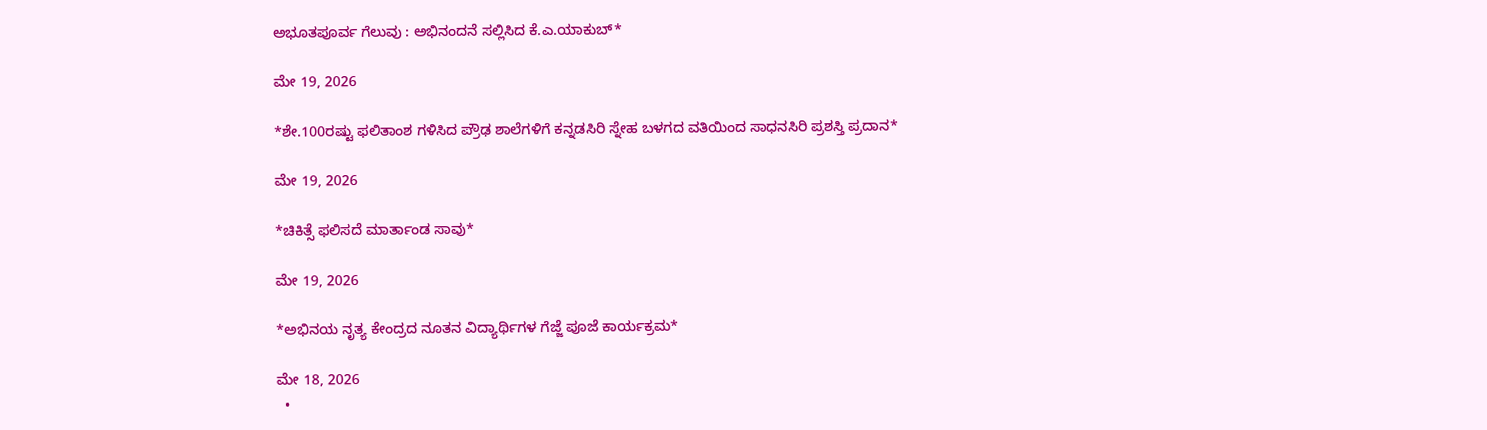ಅಭೂತಪೂರ್ವ ಗೆಲುವು : ಅಭಿನಂದನೆ ಸಲ್ಲಿಸಿದ ಕೆ.ಎ.ಯಾಕುಬ್*

ಮೇ 19, 2026

*ಶೇ.100ರಷ್ಟು ಫಲಿತಾಂಶ ಗಳಿಸಿದ ಪ್ರೌಢ ಶಾಲೆಗಳಿಗೆ ಕನ್ನಡಸಿರಿ ಸ್ನೇಹ ಬಳಗದ ವತಿಯಿಂದ ಸಾಧನಸಿರಿ ಪ್ರಶಸ್ತಿ ಪ್ರದಾನ*

ಮೇ 19, 2026

*ಚಿಕಿತ್ಸೆ ಫಲಿಸದೆ ಮಾರ್ತಾಂಡ ಸಾವು*

ಮೇ 19, 2026

*ಅಭಿನಯ ನೃತ್ಯ ಕೇಂದ್ರದ ನೂತನ ವಿದ್ಯಾರ್ಥಿಗಳ ಗೆಜ್ಜೆ ಪೂಜೆ ಕಾರ್ಯಕ್ರಮ*

ಮೇ 18, 2026
  •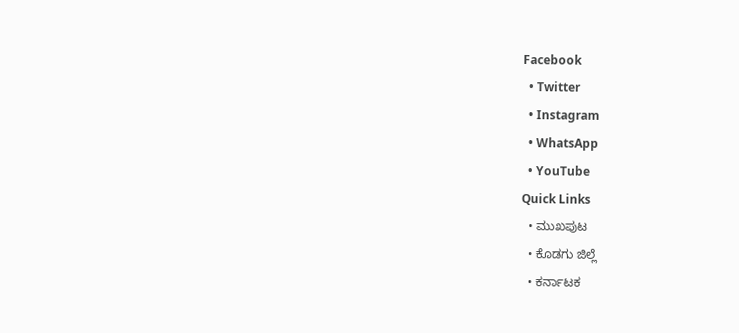Facebook
  • Twitter
  • Instagram
  • WhatsApp
  • YouTube
Quick Links
  • ಮುಖಪುಟ
  • ಕೊಡಗು ಜಿಲ್ಲೆ
  • ಕರ್ನಾಟಕ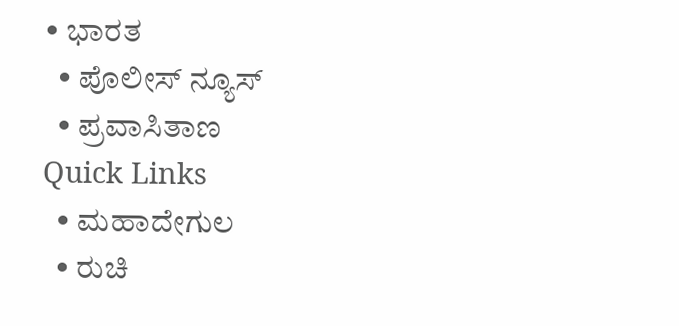• ಭಾರತ
  • ಪೊಲೀಸ್ ನ್ಯೂಸ್
  • ಪ್ರವಾಸಿತಾಣ
Quick Links
  • ಮಹಾದೇಗುಲ
  • ರುಚಿ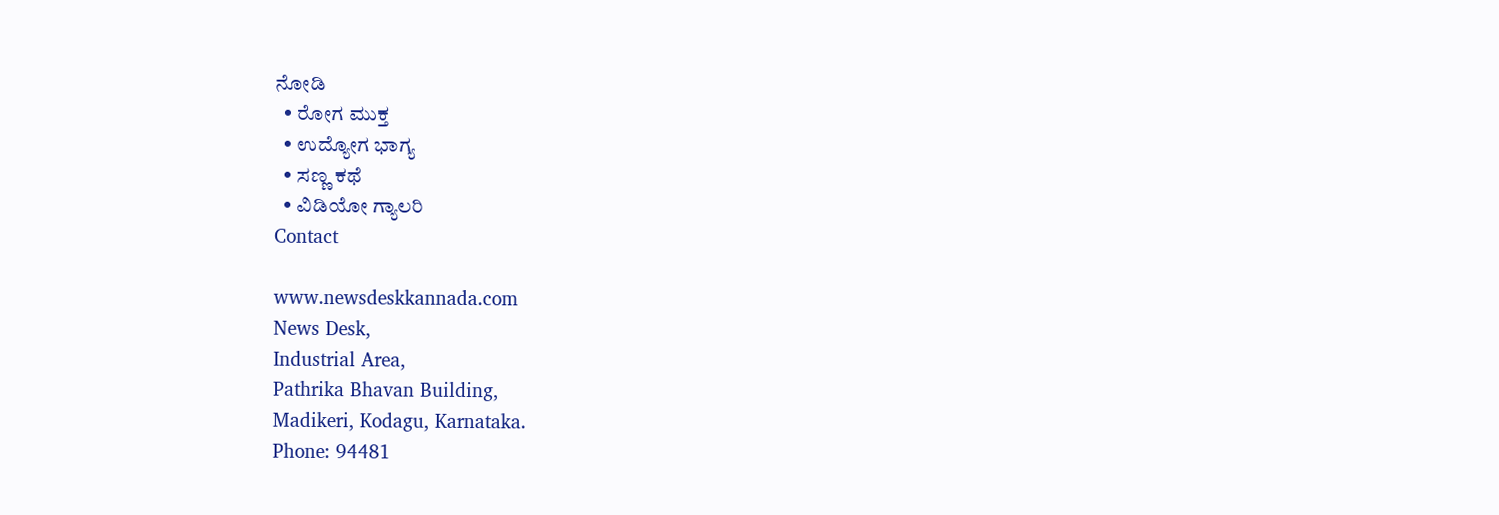ನೋಡಿ
  • ರೋಗ ಮುಕ್ತ
  • ಉದ್ಯೋಗ ಭಾಗ್ಯ
  • ಸಣ್ಣ ಕಥೆ
  • ವಿಡಿಯೋ ಗ್ಯಾಲರಿ
Contact

www.newsdeskkannada.com
News Desk,
Industrial Area,
Pathrika Bhavan Building,
Madikeri, Kodagu, Karnataka.
Phone: 94481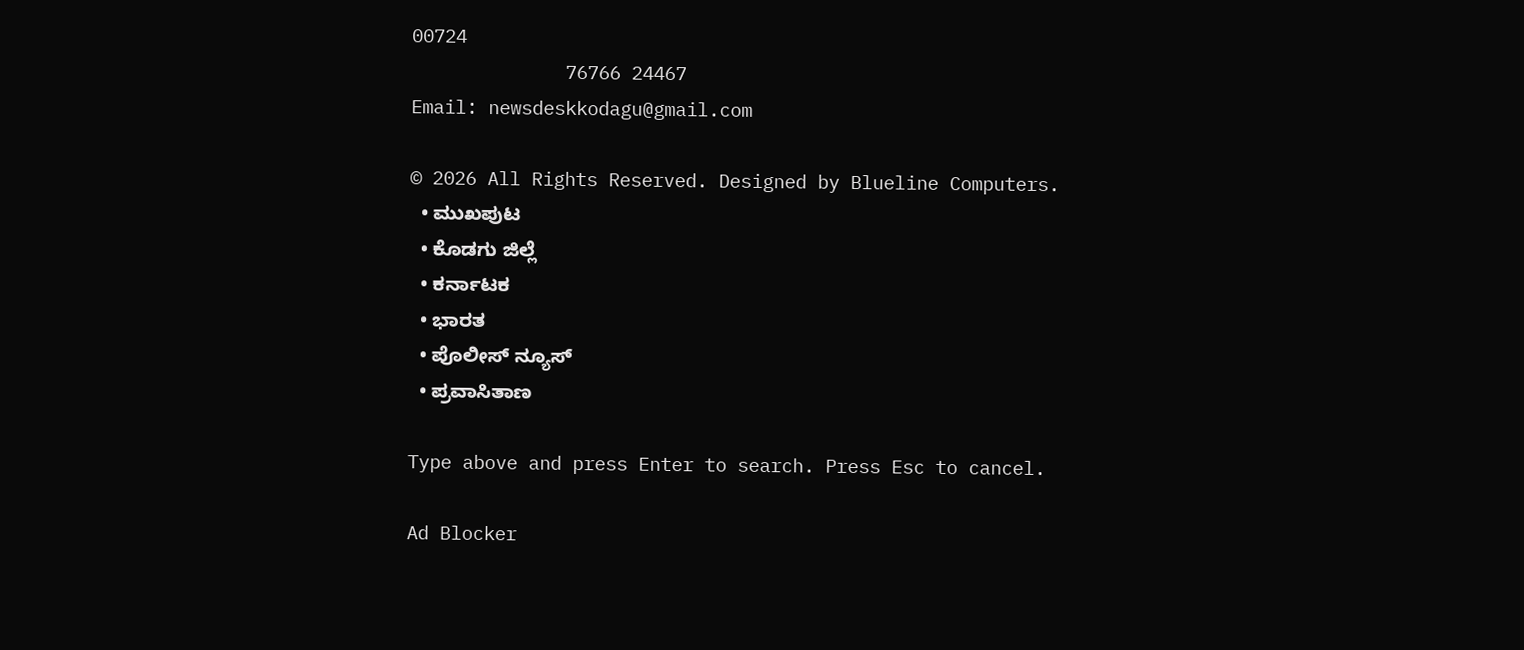00724
              76766 24467
Email: newsdeskkodagu@gmail.com

© 2026 All Rights Reserved. Designed by Blueline Computers.
  • ಮುಖಪುಟ
  • ಕೊಡಗು ಜಿಲ್ಲೆ
  • ಕರ್ನಾಟಕ
  • ಭಾರತ
  • ಪೊಲೀಸ್ ನ್ಯೂಸ್
  • ಪ್ರವಾಸಿತಾಣ

Type above and press Enter to search. Press Esc to cancel.

Ad Blocker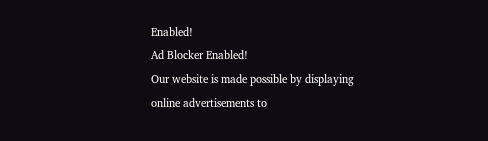Enabled!
Ad Blocker Enabled!
Our website is made possible by displaying online advertisements to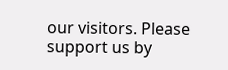our visitors. Please support us by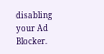disabling your Ad Blocker.